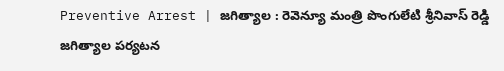Preventive Arrest | జగిత్యాల : రెవెన్యూ మంత్రి పొంగులేటి శ్రీనివాస్ రెడ్డి జగిత్యాల పర్యటన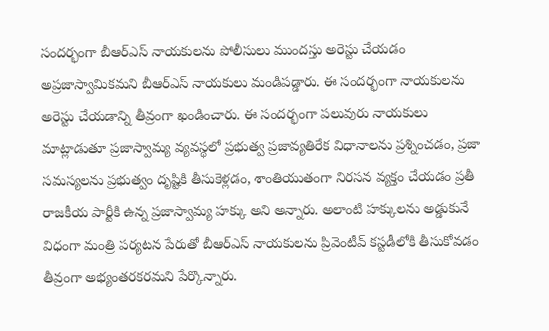సందర్భంగా బీఆర్ఎస్ నాయకులను పోలీసులు ముందస్తు అరెస్టు చేయడం అప్రజాస్వామికమని బీఆర్ఎస్ నాయకులు మండిపడ్డారు. ఈ సందర్భంగా నాయకులను అరెస్టు చేయడాన్ని తీవ్రంగా ఖండించారు. ఈ సందర్భంగా పలువురు నాయకులు మాట్లాడుతూ ప్రజాస్వామ్య వ్యవస్థలో ప్రభుత్వ ప్రజావ్యతిరేక విధానాలను ప్రశ్నించడం, ప్రజా సమస్యలను ప్రభుత్వం దృష్టికి తీసుకెళ్లడం, శాంతియుతంగా నిరసన వ్యక్తం చేయడం ప్రతీ రాజకీయ పార్టీకి ఉన్న ప్రజాస్వామ్య హక్కు అని అన్నారు. అలాంటి హక్కులను అడ్డుకునే విధంగా మంత్రి పర్యటన పేరుతో బీఆర్ఎస్ నాయకులను ప్రివెంటీవ్ కస్టడీలోకి తీసుకోవడం తీవ్రంగా అభ్యంతరకరమని పేర్కొన్నారు.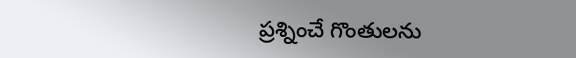ప్రశ్నించే గొంతులను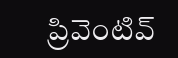ప్రివెంటివ్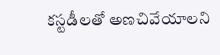కస్టడీలతో అణచివేయాలని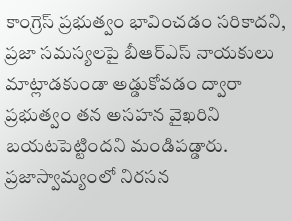కాంగ్రెస్ ప్రభుత్వం భావించడం సరికాదని, ప్రజా సమస్యలపై బీఆర్ఎస్ నాయకులు మాట్లాడకుండా అడ్డుకోవడం ద్వారా ప్రభుత్వం తన అసహన వైఖరిని బయటపెట్టిందని మండిపడ్డారు. ప్రజాస్వామ్యంలో నిరసన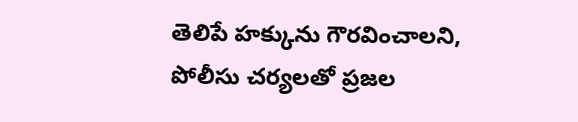తెలిపే హక్కును గౌరవించాలని, పోలీసు చర్యలతో ప్రజల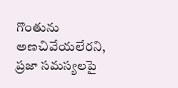గొంతును అణచివేయలేరని, ప్రజా సమస్యలపై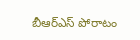బీఆర్ఎస్ పోరాటం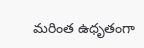మరింత ఉధృతంగా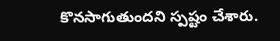కొనసాగుతుందని స్పష్టం చేశారు.